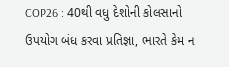COP26 : 40થી વધુ દેશોની કોલસાનો ઉપયોગ બંધ કરવા પ્રતિજ્ઞા, ભારતે કેમ ન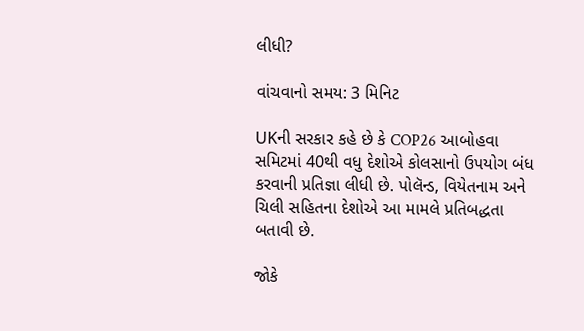લીધી?

વાંચવાનો સમય: 3 મિનિટ

UKની સરકાર કહે છે કે COP26 આબોહવા સમિટમાં 40થી વધુ દેશોએ કોલસાનો ઉપયોગ બંધ કરવાની પ્રતિજ્ઞા લીધી છે. પોલૅન્ડ, વિયેતનામ અને ચિલી સહિતના દેશોએ આ મામલે પ્રતિબદ્ધતા બતાવી છે.

જોકે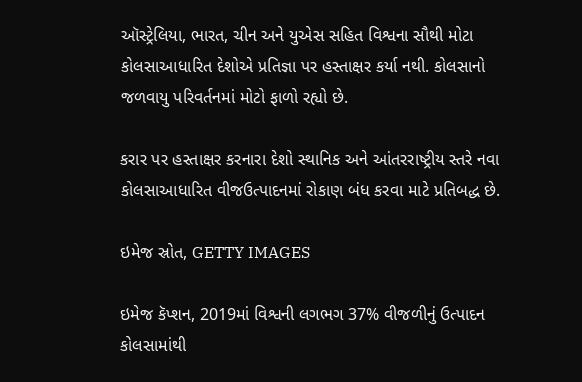ઑસ્ટ્રેલિયા, ભારત, ચીન અને યુએસ સહિત વિશ્વના સૌથી મોટા કોલસાઆધારિત દેશોએ પ્રતિજ્ઞા પર હસ્તાક્ષર કર્યા નથી. કોલસાનો જળવાયુ પરિવર્તનમાં મોટો ફાળો રહ્યો છે.

કરાર પર હસ્તાક્ષર કરનારા દેશો સ્થાનિક અને આંતરરાષ્ટ્રીય સ્તરે નવા કોલસાઆધારિત વીજઉત્પાદનમાં રોકાણ બંધ કરવા માટે પ્રતિબદ્ધ છે.

ઇમેજ સ્રોત, GETTY IMAGES

ઇમેજ કૅપ્શન, 2019માં વિશ્વની લગભગ 37% વીજળીનું ઉત્પાદન કોલસામાંથી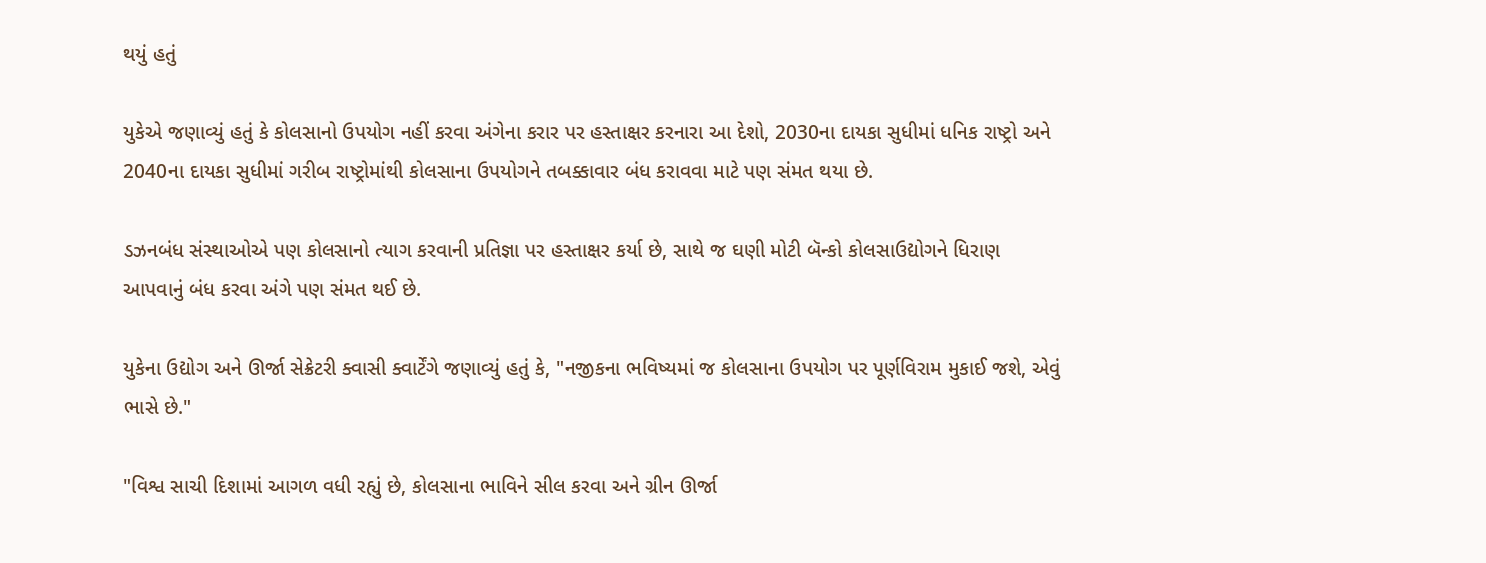થયું હતું

યુકેએ જણાવ્યું હતું કે કોલસાનો ઉપયોગ નહીં કરવા અંગેના કરાર પર હસ્તાક્ષર કરનારા આ દેશો, 2030ના દાયકા સુધીમાં ધનિક રાષ્ટ્રો અને 2040ના દાયકા સુધીમાં ગરીબ રાષ્ટ્રોમાંથી કોલસાના ઉપયોગને તબક્કાવાર બંધ કરાવવા માટે પણ સંમત થયા છે.

ડઝનબંધ સંસ્થાઓએ પણ કોલસાનો ત્યાગ કરવાની પ્રતિજ્ઞા પર હસ્તાક્ષર કર્યા છે, સાથે જ ઘણી મોટી બૅન્કો કોલસાઉદ્યોગને ધિરાણ આપવાનું બંધ કરવા અંગે પણ સંમત થઈ છે.

યુકેના ઉદ્યોગ અને ઊર્જા સેક્રેટરી ક્વાસી ક્વાર્ટેંગે જણાવ્યું હતું કે, "નજીકના ભવિષ્યમાં જ કોલસાના ઉપયોગ પર પૂર્ણવિરામ મુકાઈ જશે, એવું ભાસે છે."

"વિશ્વ સાચી દિશામાં આગળ વધી રહ્યું છે, કોલસાના ભાવિને સીલ કરવા અને ગ્રીન ઊર્જા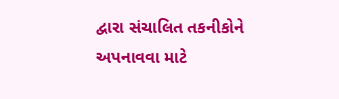દ્વારા સંચાલિત તકનીકોને અપનાવવા માટે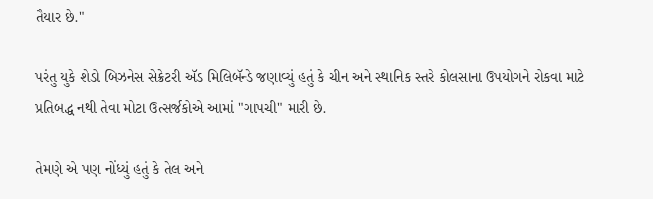તૈયાર છે."

પરંતુ યુકે શેડો બિઝનેસ સેક્રેટરી ઍડ મિલિબૅન્ડે જણાવ્યું હતું કે ચીન અને સ્થાનિક સ્તરે કોલસાના ઉપયોગને રોકવા માટે પ્રતિબદ્ધ નથી તેવા મોટા ઉત્સર્જકોએ આમાં "ગાપચી" મારી છે.

તેમણે એ પણ નોંધ્યું હતું કે તેલ અને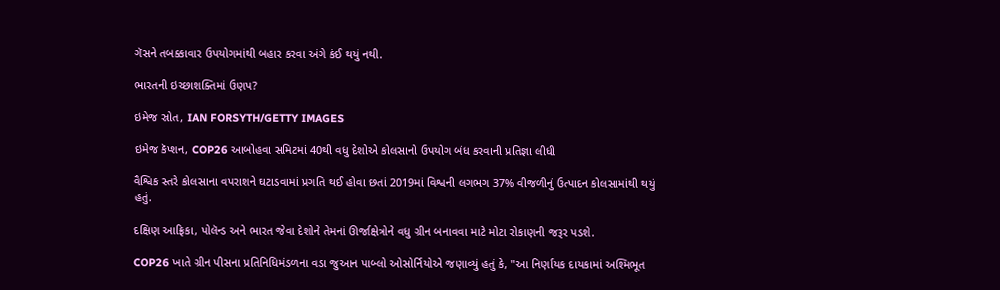ગૅસને તબક્કાવાર ઉપયોગમાંથી બહાર કરવા અંગે કંઈ થયું નથી.

ભારતની ઇચ્છાશક્તિમાં ઉણપ?

ઇમેજ સ્રોત, IAN FORSYTH/GETTY IMAGES

ઇમેજ કૅપ્શન, COP26 આબોહવા સમિટમાં 40થી વધુ દેશોએ કોલસાનો ઉપયોગ બંધ કરવાની પ્રતિજ્ઞા લીધી

વૈશ્વિક સ્તરે કોલસાના વપરાશને ઘટાડવામાં પ્રગતિ થઈ હોવા છતાં 2019માં વિશ્વની લગભગ 37% વીજળીનું ઉત્પાદન કોલસામાંથી થયું હતું.

દક્ષિણ આફ્રિકા, પોલૅન્ડ અને ભારત જેવા દેશોને તેમનાં ઊર્જાક્ષેત્રોને વધુ ગ્રીન બનાવવા માટે મોટા રોકાણની જરૂર પડશે.

COP26 ખાતે ગ્રીન પીસના પ્રતિનિધિમંડળના વડા જુઆન પાબ્લો ઓસોર્નિયોએ જણાવ્યું હતું કે, "આ નિર્ણાયક દાયકામાં અશ્મિભૂત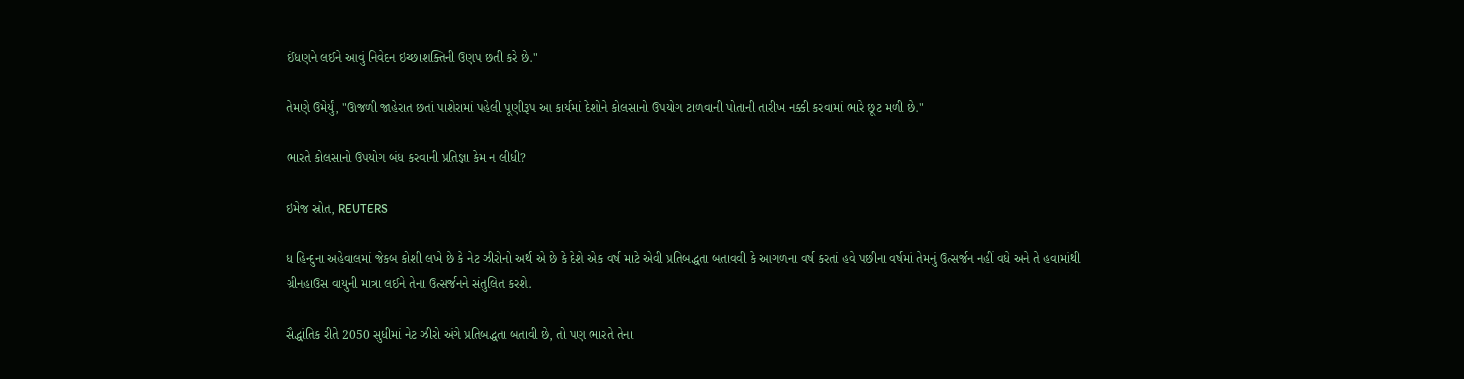ઈંધણને લઈને આવું નિવેદન ઇચ્છાશક્તિની ઉણપ છતી કરે છે."

તેમણે ઉમેર્યું, "ઊજળી જાહેરાત છતાં પાશેરામાં પહેલી પૂણીરૂપ આ કાર્યમાં દેશોને કોલસાનો ઉપયોગ ટાળવાની પોતાની તારીખ નક્કી કરવામાં ભારે છૂટ મળી છે."

ભારતે કોલસાનો ઉપયોગ બંધ કરવાની પ્રતિજ્ઞા કેમ ન લીધી?

ઇમેજ સ્રોત, REUTERS

ધ હિન્દુના અહેવાલમાં જેકબ કોશી લખે છે કે નેટ ઝીરોનો અર્થ એ છે કે દેશે એક વર્ષ માટે એવી પ્રતિબદ્ધતા બતાવવી કે આગળના વર્ષ કરતાં હવે પછીના વર્ષમાં તેમનું ઉત્સર્જન નહીં વધે અને તે હવામાંથી ગ્રીનહાઉસ વાયુની માત્રા લઈને તેના ઉત્સર્જનને સંતુલિત કરશે.

સૈદ્ધાંતિક રીતે 2050 સુધીમાં નેટ ઝીરો અંગે પ્રતિબદ્ધતા બતાવી છે, તો પણ ભારતે તેના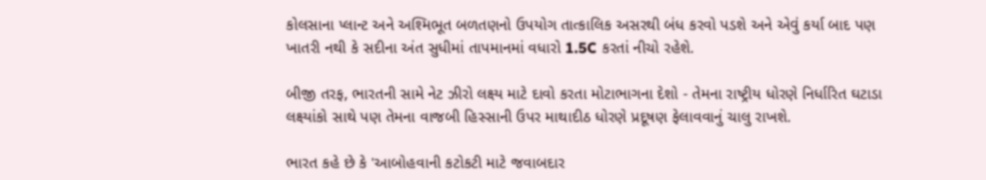કોલસાના પ્લાન્ટ અને અશ્મિભૂત બળતણનો ઉપયોગ તાત્કાલિક અસરથી બંધ કરવો પડશે અને એવું કર્યા બાદ પણ ખાતરી નથી કે સદીના અંત સુધીમાં તાપમાનમાં વધારો 1.5C કરતાં નીચો રહેશે.

બીજી તરફ, ભારતની સામે નેટ ઝીરો લક્ષ્ય માટે દાવો કરતા મોટાભાગના દેશો - તેમના રાષ્ટ્રીય ધોરણે નિર્ધારિત ઘટાડા લક્ષ્યાંકો સાથે પણ તેમના વાજબી હિસ્સાની ઉપર માથાદીઠ ધોરણે પ્રદૂષણ ફેલાવવાનું ચાલુ રાખશે.

ભારત કહે છે કે 'આબોહવાની કટોકટી માટે જવાબદાર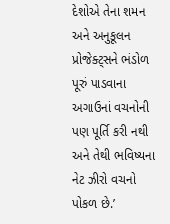દેશોએ તેના શમન અને અનુકૂલન પ્રોજેક્ટ્સને ભંડોળ પૂરું પાડવાના અગાઉનાં વચનોની પણ પૂર્તિ કરી નથી અને તેથી ભવિષ્યના નેટ ઝીરો વચનો પોકળ છે.’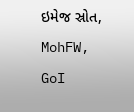ઇમેજ સ્રોત, MohFW, GoI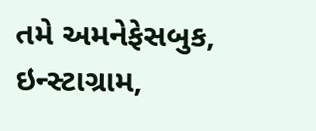તમે અમનેફેસબુક, ઇન્સ્ટાગ્રામ,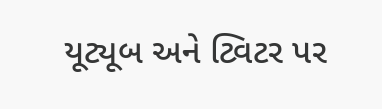યૂટ્યૂબ અને ટ્વિટર પર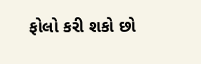ફોલો કરી શકો છો